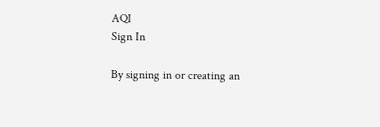AQI
Sign In

By signing in or creating an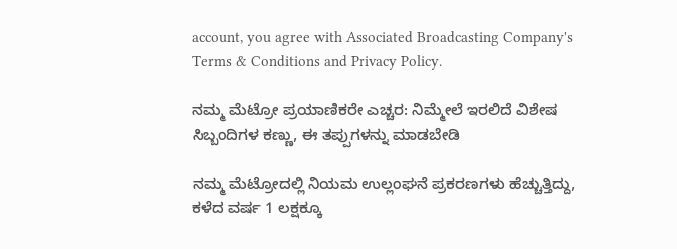account, you agree with Associated Broadcasting Company's Terms & Conditions and Privacy Policy.

ನಮ್ಮ ಮೆಟ್ರೋ ಪ್ರಯಾಣಿಕರೇ ಎಚ್ಚರ: ನಿಮ್ಮೇಲೆ ಇರಲಿದೆ ವಿಶೇಷ ಸಿಬ್ಬಂದಿಗಳ ಕಣ್ಣು, ಈ ತಪ್ಪುಗಳನ್ನು ಮಾಡಬೇಡಿ

ನಮ್ಮ ಮೆಟ್ರೋದಲ್ಲಿ ನಿಯಮ ಉಲ್ಲಂಘನೆ ಪ್ರಕರಣಗಳು ಹೆಚ್ಚುತ್ತಿದ್ದು, ಕಳೆದ ವರ್ಷ 1 ಲಕ್ಷಕ್ಕೂ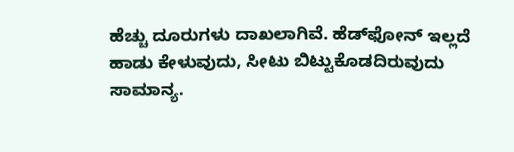ಹೆಚ್ಚು ದೂರುಗಳು ದಾಖಲಾಗಿವೆ. ಹೆಡ್‌ಫೋನ್ ಇಲ್ಲದೆ ಹಾಡು ಕೇಳುವುದು, ಸೀಟು ಬಿಟ್ಟುಕೊಡದಿರುವುದು ಸಾಮಾನ್ಯ.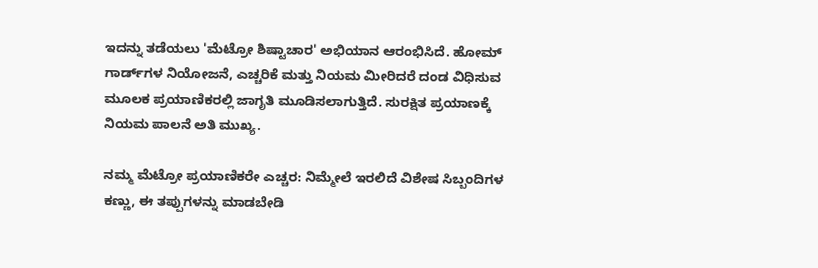ಇದನ್ನು ತಡೆಯಲು 'ಮೆಟ್ರೋ ಶಿಷ್ಟಾಚಾರ' ಅಭಿಯಾನ ಆರಂಭಿಸಿದೆ. ಹೋಮ್ ಗಾರ್ಡ್‌ಗಳ ನಿಯೋಜನೆ, ಎಚ್ಚರಿಕೆ ಮತ್ತು ನಿಯಮ ಮೀರಿದರೆ ದಂಡ ವಿಧಿಸುವ ಮೂಲಕ ಪ್ರಯಾಣಿಕರಲ್ಲಿ ಜಾಗೃತಿ ಮೂಡಿಸಲಾಗುತ್ತಿದೆ. ಸುರಕ್ಷಿತ ಪ್ರಯಾಣಕ್ಕೆ ನಿಯಮ ಪಾಲನೆ ಅತಿ ಮುಖ್ಯ.

ನಮ್ಮ ಮೆಟ್ರೋ ಪ್ರಯಾಣಿಕರೇ ಎಚ್ಚರ: ನಿಮ್ಮೇಲೆ ಇರಲಿದೆ ವಿಶೇಷ ಸಿಬ್ಬಂದಿಗಳ ಕಣ್ಣು, ಈ ತಪ್ಪುಗಳನ್ನು ಮಾಡಬೇಡಿ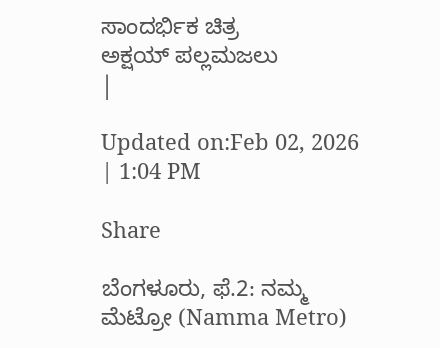ಸಾಂದರ್ಭಿಕ ಚಿತ್ರ
ಅಕ್ಷಯ್ ಪಲ್ಲಮಜಲು
|

Updated on:Feb 02, 2026 | 1:04 PM

Share

ಬೆಂಗಳೂರು, ಫೆ.2: ನಮ್ಮ ಮೆಟ್ರೋ (Namma Metro)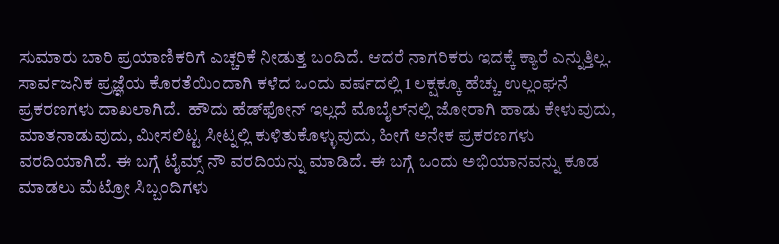ಸುಮಾರು ಬಾರಿ ಪ್ರಯಾಣಿಕರಿಗೆ ಎಚ್ಚರಿಕೆ ನೀಡುತ್ತ ಬಂದಿದೆ. ಆದರೆ ನಾಗರಿಕರು ಇದಕ್ಕೆ ಕ್ಯಾರೆ ಎನ್ನುತ್ತಿಲ್ಲ. ಸಾರ್ವಜನಿಕ ಪ್ರಜ್ಞೆಯ ಕೊರತೆಯಿಂದಾಗಿ ಕಳೆದ ಒಂದು ವರ್ಷದಲ್ಲಿ 1 ಲಕ್ಷಕ್ಕೂ ಹೆಚ್ಚು ಉಲ್ಲಂಘನೆ ಪ್ರಕರಣಗಳು ದಾಖಲಾಗಿದೆ.  ಹೌದು ಹೆಡ್‌ಫೋನ್ ಇಲ್ಲದೆ ಮೊಬೈಲ್‌ನಲ್ಲಿ ಜೋರಾಗಿ ಹಾಡು ಕೇಳುವುದು, ಮಾತನಾಡುವುದು, ಮೀಸಲಿಟ್ಟ ಸೀಟ್ನಲ್ಲಿ ಕುಳಿತುಕೊಳ್ಳುವುದು, ಹೀಗೆ ಅನೇಕ ಪ್ರಕರಣಗಳು ವರದಿಯಾಗಿದೆ. ಈ ಬಗ್ಗೆ ಟೈಮ್ಸ್ ನೌ ವರದಿಯನ್ನು ಮಾಡಿದೆ. ಈ ಬಗ್ಗೆ ಒಂದು ಅಭಿಯಾನವನ್ನು ಕೂಡ ಮಾಡಲು ಮೆಟ್ರೋ ಸಿಬ್ಬಂದಿಗಳು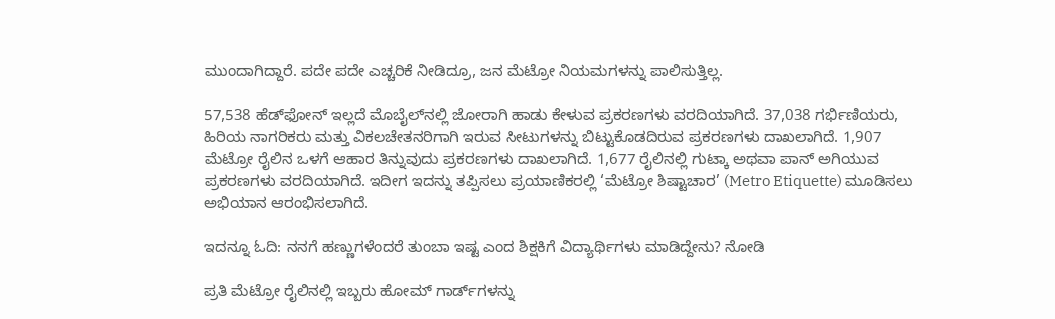ಮುಂದಾಗಿದ್ದಾರೆ. ಪದೇ ಪದೇ ಎಚ್ಚರಿಕೆ ನೀಡಿದ್ರೂ, ಜನ ಮೆಟ್ರೋ ನಿಯಮಗಳನ್ನು ಪಾಲಿಸುತ್ತಿಲ್ಲ.

57,538 ಹೆಡ್‌ಫೋನ್ ಇಲ್ಲದೆ ಮೊಬೈಲ್‌ನಲ್ಲಿ ಜೋರಾಗಿ ಹಾಡು ಕೇಳುವ ಪ್ರಕರಣಗಳು ವರದಿಯಾಗಿದೆ. 37,038 ಗರ್ಭಿಣಿಯರು, ಹಿರಿಯ ನಾಗರಿಕರು ಮತ್ತು ವಿಕಲಚೇತನರಿಗಾಗಿ ಇರುವ ಸೀಟುಗಳನ್ನು ಬಿಟ್ಟುಕೊಡದಿರುವ ಪ್ರಕರಣಗಳು ದಾಖಲಾಗಿದೆ. 1,907 ಮೆಟ್ರೋ ರೈಲಿನ ಒಳಗೆ ಆಹಾರ ತಿನ್ನುವುದು ಪ್ರಕರಣಗಳು ದಾಖಲಾಗಿದೆ. 1,677 ರೈಲಿನಲ್ಲಿ ಗುಟ್ಕಾ ಅಥವಾ ಪಾನ್ ಅಗಿಯುವ ಪ್ರಕರಣಗಳು ವರದಿಯಾಗಿದೆ. ಇದೀಗ ಇದನ್ನು ತಪ್ಪಿಸಲು ಪ್ರಯಾಣಿಕರಲ್ಲಿ ‘ಮೆಟ್ರೋ ಶಿಷ್ಟಾಚಾರ’ (Metro Etiquette) ಮೂಡಿಸಲು ಅಭಿಯಾನ ಆರಂಭಿಸಲಾಗಿದೆ.

ಇದನ್ನೂ ಓದಿ: ನನಗೆ ಹಣ್ಣುಗಳೆಂದರೆ ತುಂಬಾ ಇಷ್ಟ ಎಂದ ಶಿಕ್ಷಕಿಗೆ ವಿದ್ಯಾರ್ಥಿಗಳು ಮಾಡಿದ್ದೇನು? ನೋಡಿ

ಪ್ರತಿ ಮೆಟ್ರೋ ರೈಲಿನಲ್ಲಿ ಇಬ್ಬರು ಹೋಮ್ ಗಾರ್ಡ್‌ಗಳನ್ನು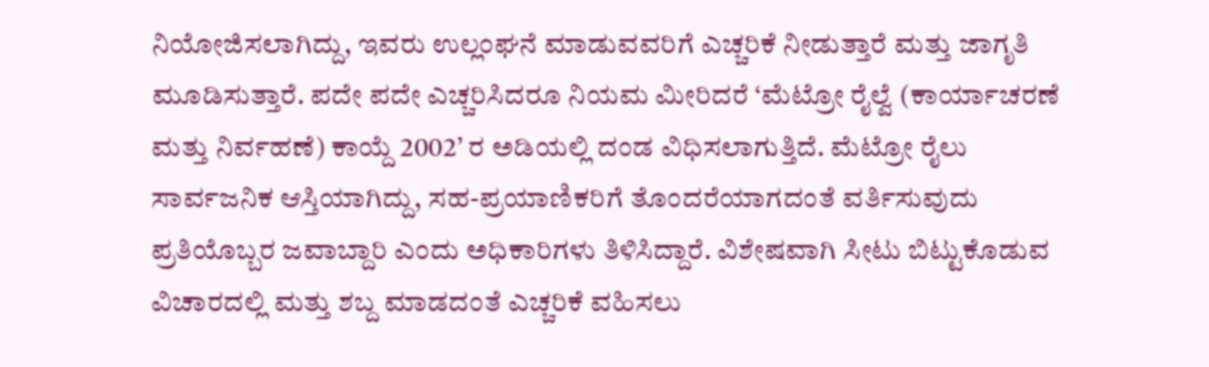ನಿಯೋಜಿಸಲಾಗಿದ್ದು, ಇವರು ಉಲ್ಲಂಘನೆ ಮಾಡುವವರಿಗೆ ಎಚ್ಚರಿಕೆ ನೀಡುತ್ತಾರೆ ಮತ್ತು ಜಾಗೃತಿ ಮೂಡಿಸುತ್ತಾರೆ. ಪದೇ ಪದೇ ಎಚ್ಚರಿಸಿದರೂ ನಿಯಮ ಮೀರಿದರೆ ‘ಮೆಟ್ರೋ ರೈಲ್ವೆ (ಕಾರ್ಯಾಚರಣೆ ಮತ್ತು ನಿರ್ವಹಣೆ) ಕಾಯ್ದೆ 2002’ ರ ಅಡಿಯಲ್ಲಿ ದಂಡ ವಿಧಿಸಲಾಗುತ್ತಿದೆ. ಮೆಟ್ರೋ ರೈಲು ಸಾರ್ವಜನಿಕ ಆಸ್ತಿಯಾಗಿದ್ದು, ಸಹ-ಪ್ರಯಾಣಿಕರಿಗೆ ತೊಂದರೆಯಾಗದಂತೆ ವರ್ತಿಸುವುದು ಪ್ರತಿಯೊಬ್ಬರ ಜವಾಬ್ದಾರಿ ಎಂದು ಅಧಿಕಾರಿಗಳು ತಿಳಿಸಿದ್ದಾರೆ. ವಿಶೇಷವಾಗಿ ಸೀಟು ಬಿಟ್ಟುಕೊಡುವ ವಿಚಾರದಲ್ಲಿ ಮತ್ತು ಶಬ್ದ ಮಾಡದಂತೆ ಎಚ್ಚರಿಕೆ ವಹಿಸಲು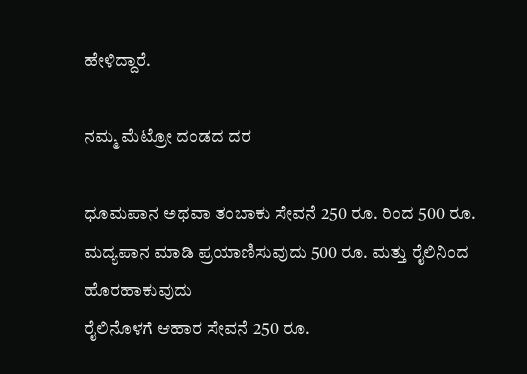ಹೇಳಿದ್ದಾರೆ.

ನಮ್ಮ ಮೆಟ್ರೋ ದಂಡದ ದರ

ಧೂಮಪಾನ ಅಥವಾ ತಂಬಾಕು ಸೇವನೆ 250 ರೂ. ರಿಂದ 500 ರೂ.
ಮದ್ಯಪಾನ ಮಾಡಿ ಪ್ರಯಾಣಿಸುವುದು 500 ರೂ. ಮತ್ತು ರೈಲಿನಿಂದ ಹೊರಹಾಕುವುದು
ರೈಲಿನೊಳಗೆ ಆಹಾರ ಸೇವನೆ 250 ರೂ.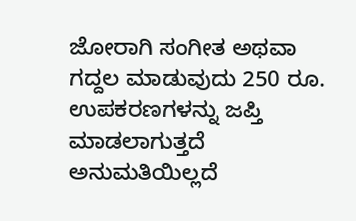ಜೋರಾಗಿ ಸಂಗೀತ ಅಥವಾ ಗದ್ದಲ ಮಾಡುವುದು 250 ರೂ. ಉಪಕರಣಗಳನ್ನು ಜಪ್ತಿ  ಮಾಡಲಾಗುತ್ತದೆ
ಅನುಮತಿಯಿಲ್ಲದೆ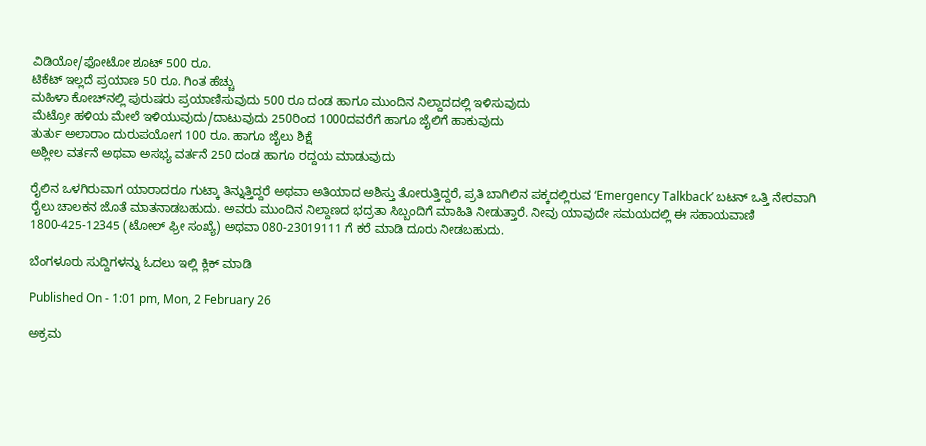ವಿಡಿಯೋ/ಫೋಟೋ ಶೂಟ್ 500 ರೂ.
ಟಿಕೆಟ್ ಇಲ್ಲದೆ ಪ್ರಯಾಣ 50 ರೂ. ಗಿಂತ ಹೆಚ್ಚು
ಮಹಿಳಾ ಕೋಚ್‌ನಲ್ಲಿ ಪುರುಷರು ಪ್ರಯಾಣಿಸುವುದು 500 ರೂ ದಂಡ ಹಾಗೂ ಮುಂದಿನ ನಿಲ್ದಾದದಲ್ಲಿ ಇಳಿಸುವುದು
ಮೆಟ್ರೋ ಹಳಿಯ ಮೇಲೆ ಇಳಿಯುವುದು/ದಾಟುವುದು 250ರಿಂದ 1000ದವರೆಗೆ ಹಾಗೂ ಜೈಲಿಗೆ ಹಾಕುವುದು
ತುರ್ತು ಅಲಾರಾಂ ದುರುಪಯೋಗ 100 ರೂ. ಹಾಗೂ ಜೈಲು ಶಿಕ್ಷೆ
ಅಶ್ಲೀಲ ವರ್ತನೆ ಅಥವಾ ಅಸಭ್ಯ ವರ್ತನೆ 250 ದಂಡ ಹಾಗೂ ರದ್ದಯ ಮಾಡುವುದು

ರೈಲಿನ ಒಳಗಿರುವಾಗ ಯಾರಾದರೂ ಗುಟ್ಕಾ ತಿನ್ನುತ್ತಿದ್ದರೆ ಅಥವಾ ಅತಿಯಾದ ಅಶಿಸ್ತು ತೋರುತ್ತಿದ್ದರೆ, ಪ್ರತಿ ಬಾಗಿಲಿನ ಪಕ್ಕದಲ್ಲಿರುವ ‘Emergency Talkback’ ಬಟನ್ ಒತ್ತಿ ನೇರವಾಗಿ ರೈಲು ಚಾಲಕನ ಜೊತೆ ಮಾತನಾಡಬಹುದು. ಅವರು ಮುಂದಿನ ನಿಲ್ದಾಣದ ಭದ್ರತಾ ಸಿಬ್ಬಂದಿಗೆ ಮಾಹಿತಿ ನೀಡುತ್ತಾರೆ. ನೀವು ಯಾವುದೇ ಸಮಯದಲ್ಲಿ ಈ ಸಹಾಯವಾಣಿ 1800-425-12345 (ಟೋಲ್ ಫ್ರೀ ಸಂಖ್ಯೆ) ಅಥವಾ 080-23019111 ಗೆ ಕರೆ ಮಾಡಿ ದೂರು ನೀಡಬಹುದು.

ಬೆಂಗಳೂರು ಸುದ್ದಿಗಳನ್ನು ಓದಲು ಇಲ್ಲಿ ಕ್ಲಿಕ್ ಮಾಡಿ

Published On - 1:01 pm, Mon, 2 February 26

ಅಕ್ರಮ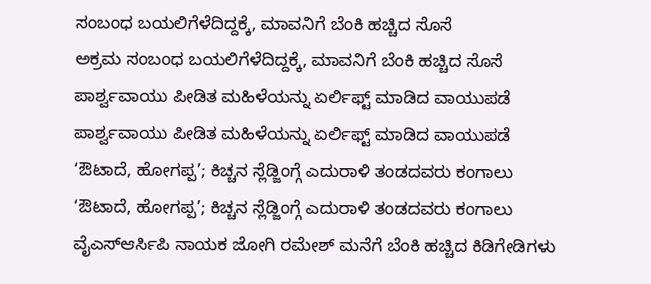ಸಂಬಂಧ ಬಯಲಿಗೆಳೆದಿದ್ದಕ್ಕೆ, ಮಾವನಿಗೆ ಬೆಂಕಿ ಹಚ್ಚಿದ ಸೊಸೆ
ಅಕ್ರಮ ಸಂಬಂಧ ಬಯಲಿಗೆಳೆದಿದ್ದಕ್ಕೆ, ಮಾವನಿಗೆ ಬೆಂಕಿ ಹಚ್ಚಿದ ಸೊಸೆ
ಪಾರ್ಶ್ವವಾಯು ಪೀಡಿತ ಮಹಿಳೆಯನ್ನು ಏರ್ಲಿಫ್ಟ್ ಮಾಡಿದ ವಾಯುಪಡೆ
ಪಾರ್ಶ್ವವಾಯು ಪೀಡಿತ ಮಹಿಳೆಯನ್ನು ಏರ್ಲಿಫ್ಟ್ ಮಾಡಿದ ವಾಯುಪಡೆ
‘ಔಟಾದೆ, ಹೋಗಪ್ಪ’; ಕಿಚ್ಚನ ಸ್ಲೆಡ್ಜಿಂಗ್ಗೆ ಎದುರಾಳಿ ತಂಡದವರು ಕಂಗಾಲು
‘ಔಟಾದೆ, ಹೋಗಪ್ಪ’; ಕಿಚ್ಚನ ಸ್ಲೆಡ್ಜಿಂಗ್ಗೆ ಎದುರಾಳಿ ತಂಡದವರು ಕಂಗಾಲು
ವೈಎಸ್ಆರ್ಸಿಪಿ ನಾಯಕ ಜೋಗಿ ರಮೇಶ್ ಮನೆಗೆ ಬೆಂಕಿ ಹಚ್ಚಿದ ಕಿಡಿಗೇಡಿಗಳು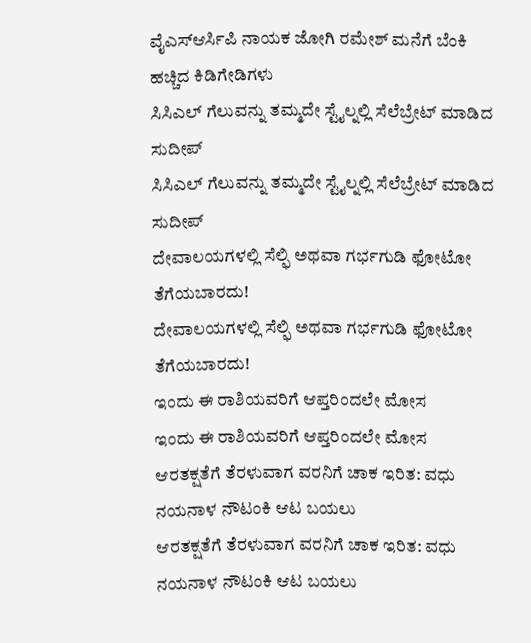ವೈಎಸ್ಆರ್ಸಿಪಿ ನಾಯಕ ಜೋಗಿ ರಮೇಶ್ ಮನೆಗೆ ಬೆಂಕಿ ಹಚ್ಚಿದ ಕಿಡಿಗೇಡಿಗಳು
ಸಿಸಿಎಲ್ ಗೆಲುವನ್ನು ತಮ್ಮದೇ ಸ್ಟೈಲ್ನಲ್ಲಿ ಸೆಲೆಬ್ರೇಟ್ ಮಾಡಿದ ಸುದೀಪ್
ಸಿಸಿಎಲ್ ಗೆಲುವನ್ನು ತಮ್ಮದೇ ಸ್ಟೈಲ್ನಲ್ಲಿ ಸೆಲೆಬ್ರೇಟ್ ಮಾಡಿದ ಸುದೀಪ್
ದೇವಾಲಯಗಳಲ್ಲಿ ಸೆಲ್ಫಿ ಅಥವಾ ಗರ್ಭಗುಡಿ ಫೋಟೋ ತೆಗೆಯಬಾರದು!
ದೇವಾಲಯಗಳಲ್ಲಿ ಸೆಲ್ಫಿ ಅಥವಾ ಗರ್ಭಗುಡಿ ಫೋಟೋ ತೆಗೆಯಬಾರದು!
ಇಂದು ಈ ರಾಶಿಯವರಿಗೆ ಆಪ್ತರಿಂದಲೇ ಮೋಸ
ಇಂದು ಈ ರಾಶಿಯವರಿಗೆ ಆಪ್ತರಿಂದಲೇ ಮೋಸ
ಆರತಕ್ಷತೆಗೆ ತೆರಳುವಾಗ ವರನಿಗೆ ಚಾಕ ಇರಿತ: ವಧು ನಯನಾಳ ನೌಟಂಕಿ ಆಟ ಬಯಲು
ಆರತಕ್ಷತೆಗೆ ತೆರಳುವಾಗ ವರನಿಗೆ ಚಾಕ ಇರಿತ: ವಧು ನಯನಾಳ ನೌಟಂಕಿ ಆಟ ಬಯಲು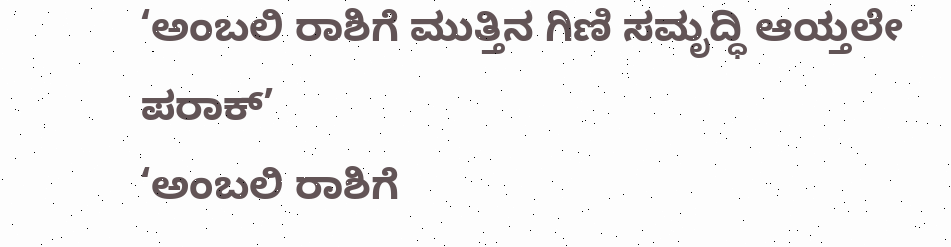‘ಅಂಬಲಿ ರಾಶಿಗೆ ಮುತ್ತಿನ ಗಿಣಿ ಸಮೃದ್ಧಿ ಆಯ್ತಲೇ ಪರಾಕ್’
‘ಅಂಬಲಿ ರಾಶಿಗೆ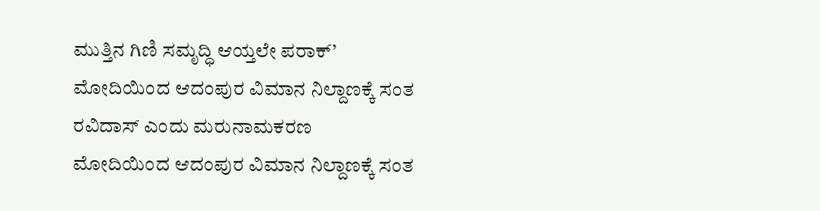ಮುತ್ತಿನ ಗಿಣಿ ಸಮೃದ್ಧಿ ಆಯ್ತಲೇ ಪರಾಕ್’
ಮೋದಿಯಿಂದ ಆದಂಪುರ ವಿಮಾನ ನಿಲ್ದಾಣಕ್ಕೆ ಸಂತ ರವಿದಾಸ್ ಎಂದು ಮರುನಾಮಕರಣ
ಮೋದಿಯಿಂದ ಆದಂಪುರ ವಿಮಾನ ನಿಲ್ದಾಣಕ್ಕೆ ಸಂತ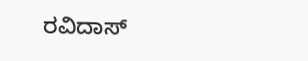ರವಿದಾಸ್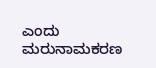ಎಂದು ಮರುನಾಮಕರಣ